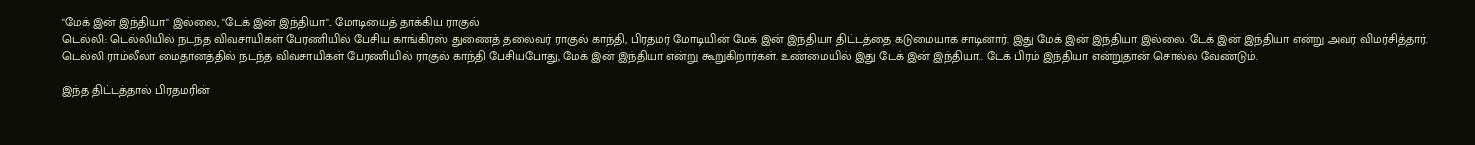"மேக் இன் இந்தியா" இல்லை, "டேக் இன் இந்தியா".. மோடியைத் தாக்கிய ராகுல்
டெல்லி: டெல்லியில் நடந்த விவசாயிகள் பேரணியில் பேசிய காங்கிரஸ் துணைத் தலைவர் ராகுல் காந்தி, பிரதமர் மோடியின் மேக் இன் இந்தியா திட்டத்தை கடுமையாக சாடினார். இது மேக் இன் இந்தியா இல்லை. டேக் இன் இந்தியா என்று அவர் விமர்சித்தார்.
டெல்லி ராம்லீலா மைதானத்தில் நடந்த விவசாயிகள் பேரணியில் ராகுல் காந்தி பேசியபோது, மேக் இன் இந்தியா என்று கூறுகிறார்கள். உண்மையில் இது டேக் இன் இந்தியா.. டேக் பிரம் இந்தியா என்றுதான் சொல்ல வேண்டும்.

இந்த திட்டத்தால் பிரதமரின்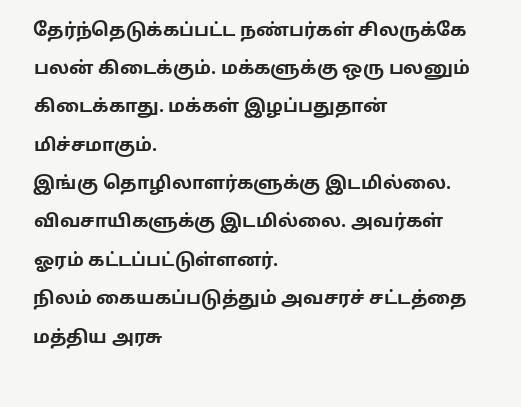தேர்ந்தெடுக்கப்பட்ட நண்பர்கள் சிலருக்கே பலன் கிடைக்கும். மக்களுக்கு ஒரு பலனும் கிடைக்காது. மக்கள் இழப்பதுதான் மிச்சமாகும்.
இங்கு தொழிலாளர்களுக்கு இடமில்லை. விவசாயிகளுக்கு இடமில்லை. அவர்கள் ஓரம் கட்டப்பட்டுள்ளனர்.
நிலம் கையகப்படுத்தும் அவசரச் சட்டத்தை மத்திய அரசு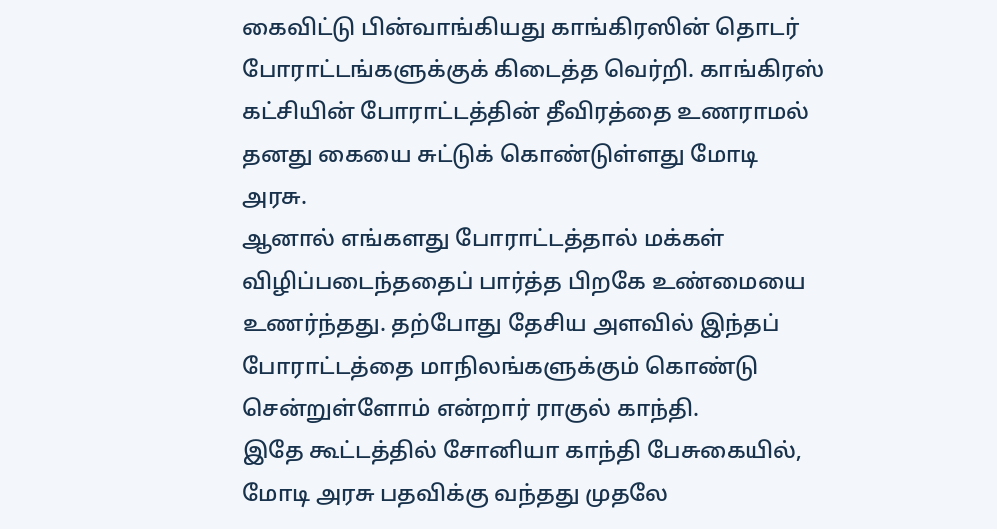கைவிட்டு பின்வாங்கியது காங்கிரஸின் தொடர் போராட்டங்களுக்குக் கிடைத்த வெர்றி. காங்கிரஸ் கட்சியின் போராட்டத்தின் தீவிரத்தை உணராமல் தனது கையை சுட்டுக் கொண்டுள்ளது மோடி அரசு.
ஆனால் எங்களது போராட்டத்தால் மக்கள் விழிப்படைந்ததைப் பார்த்த பிறகே உண்மையை உணர்ந்தது. தற்போது தேசிய அளவில் இந்தப் போராட்டத்தை மாநிலங்களுக்கும் கொண்டு சென்றுள்ளோம் என்றார் ராகுல் காந்தி.
இதே கூட்டத்தில் சோனியா காந்தி பேசுகையில், மோடி அரசு பதவிக்கு வந்தது முதலே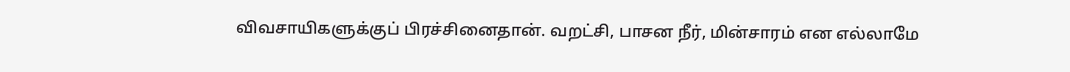விவசாயிகளுக்குப் பிரச்சினைதான். வறட்சி, பாசன நீர், மின்சாரம் என எல்லாமே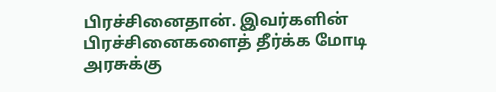பிரச்சினைதான். இவர்களின் பிரச்சினைகளைத் தீர்க்க மோடி அரசுக்கு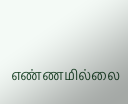எண்ணமில்லை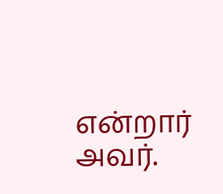என்றார் அவர்.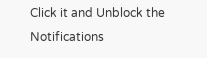Click it and Unblock the Notifications